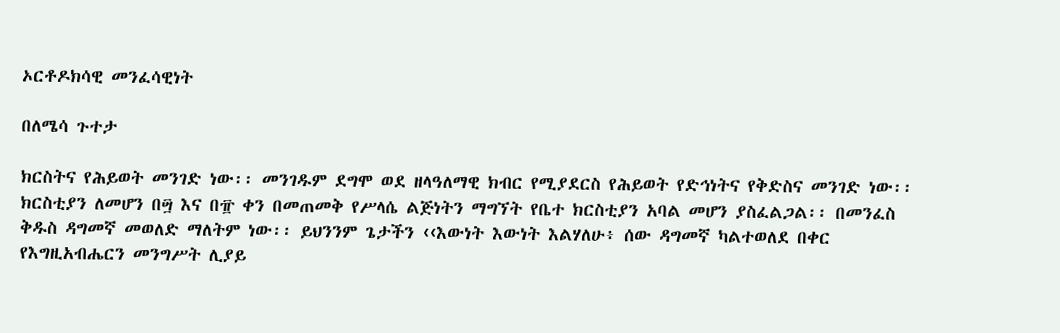ኦርቶዶክሳዊ መንፈሳዊነት

በለሜሳ ጉተታ

ክርስትና የሕይወት መንገድ ነው፡፡ መንገዱም ደግሞ ወደ ዘላዓለማዊ ክብር የሚያደርስ የሕይወት የድኅነትና የቅድስና መንገድ ነው፡፡ ክርስቲያን ለመሆን በ፵ እና በ፹ ቀን በመጠመቅ የሥላሴ ልጅነትን ማግኘት የቤተ ክርስቲያን አባል መሆን ያስፈልጋል፡፡ በመንፈስ ቅዱስ ዳግመኛ መወለድ ማለትም ነው፡፡ ይህንንም ጌታችን ‹‹እውነት እውነት እልሃለሁ፥ ሰው ዳግመኛ ካልተወለደ በቀር የእግዚአብሔርን መንግሥት ሊያይ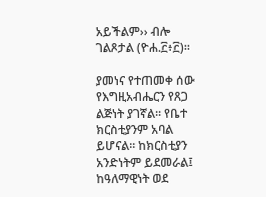አይችልም›› ብሎ ገልጾታል (ዮሐ.፫፥፫)።

ያመነና የተጠመቀ ሰው የእግዚአብሔርን የጸጋ ልጅነት ያገኛል፡፡ የቤተ ክርስቲያንም አባል ይሆናል፡፡ ከክርስቲያን አንድነትም ይደመራል፤ ከዓለማዊነት ወደ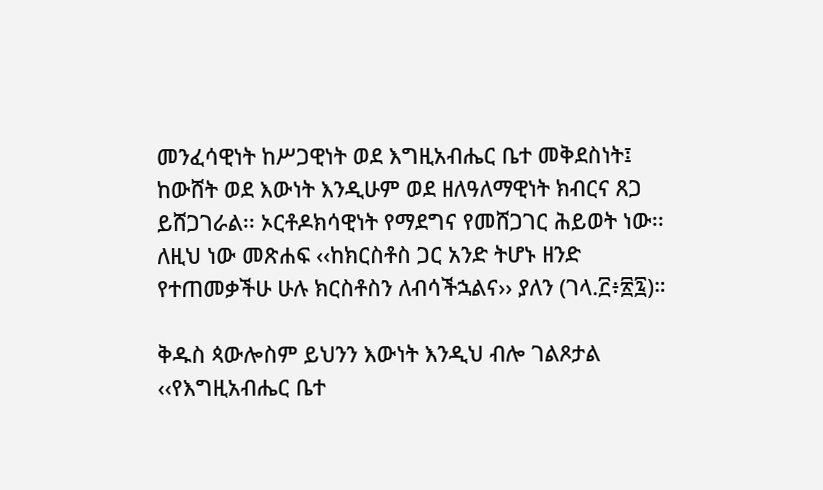መንፈሳዊነት ከሥጋዊነት ወደ እግዚአብሔር ቤተ መቅደስነት፤ ከውሸት ወደ እውነት እንዲሁም ወደ ዘለዓለማዊነት ክብርና ጸጋ ይሸጋገራል፡፡ ኦርቶዶክሳዊነት የማደግና የመሸጋገር ሕይወት ነው፡፡ ለዚህ ነው መጽሐፍ ‹‹ከክርስቶስ ጋር አንድ ትሆኑ ዘንድ የተጠመቃችሁ ሁሉ ክርስቶስን ለብሳችኋልና›› ያለን (ገላ.፫፥፳፯)።

ቅዱስ ጳውሎስም ይህንን እውነት እንዲህ ብሎ ገልጾታል ‹‹የእግዚአብሔር ቤተ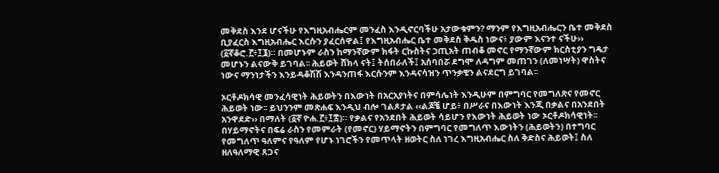መቅደስ እንደ ሆናችሁ የእግዚአብሔርም መንፈስ እንዲኖርባችሁ አታውቁምን? ማንም የእግዚአብሔርን ቤተ መቅደስ ቢያፈርስ እግዚአብሔር እርሱን ያፈርሰዋል፤ የእግዚአብሔር ቤተ መቅደስ ቅዱስ ነውና፥ ያውም እናንተ ናችሁ›› (፩ኛቆሮ.፫፥፲፮)። በመሆኑም ራስን ከማንኛውም ክፋት ርኩስትና ኃጢአት ጠብቆ መኖር የማንኛውም ክርስቲያን ግዴታ መሆኑን ልናውቅ ይገባል፡፡ ሕይወት ሸክላ ናት፤ ትሰበራለች፤ አሰባበሯ ደግሞ ለዳግም መጠገን (ለመነሣት) ዋስትና ነውና ማንነታችን እንይዳቆሽሽ እንዳንጠፋ እርሱንም እንዳናሳዝን ጥንቃቄን ልናደርግ ይገባል፡፡

ኦርቶዶክሳዊ መንፈሳዊነት ሕይወትን በእውነት በአርአያነትና በምሳሌነት እንዲሁም በምግባር የመግለጽና የመኖር ሕይወት ነው፡፡ ይህንንም መጽሐፍ እንዲህ ብሎ ገልጾታል ‹‹ልጆቼ ሆይ፥ በሥራና በእውነት እንጂ በቃልና በአንደበት አንዋደድ›› በማለት (፩ኛ ዮሐ.፫፥፲፰)። የቃልና የአንደበት ሕይወት ሳይሆን የእውነት ሕይወት ነው ኦርቶዶክሳዊነት፡፡ በሃይማኖትና በፍሬ ራስን የመምራት (የመኖር) ሃይማኖትን በምግባር የመግለጥ እውነትን (ሕይወትን) በተግባር የመግለጥ ዓለምና የዓለም የሆኑ ነገሮችን የመጥላት ዘወትር ስለ ነገረ እግዚአብሔር ስለ ቅድስና ሕይወት፤ ስለ ዘለዓለማዊ ጸጋና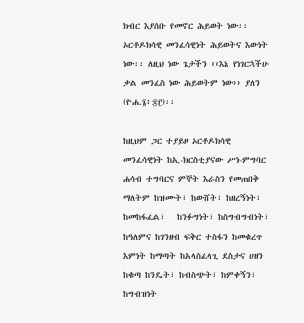ክብር እያሰቡ የመኖር ሕይወት ነው፡፡ ኦርቶዶክሳዊ መንፈሳዊነት ሕይወትና እውነት ነው፡፡ ለዚህ ነው ጌታችን ‹‹እኔ የነገርኋችሁ ቃል መንፈስ ነው ሕይወትም ነው›› ያለን (ዮሐ.፮፥፷፫)፡፡

ከዚህም ጋር ተያይዞ ኦርቶዶክሳዊ መንፈሳዊነት ከኢ-ክርስቲያናው ሥነ-ምግባር ሐሳብ ተግባርና ምኞት እራስን የመጠበቅ ማለትም ከዝሙት፣ ከውሸት፣ ከዘረኝነት፣ ከመከፋፈል፣   ከንፉግነት፣ ከስግብግብነት፣ ከዓለምና ከገንዘብ ፍቅር ተስፋን ከመቁረጥ እምነት ከማጣት ከአላስፈላጊ ደስታና ሀዘን ከቁጣ ከንዴት፣ ከብስጭት፣ ከምቀኝን፣ ከግብዝነት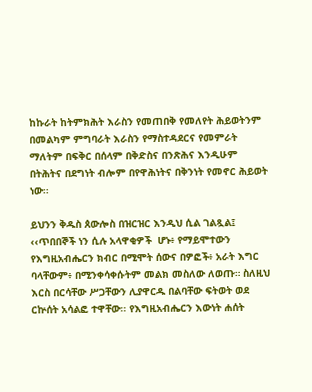ከኩራት ከትምክሕት እራስን የመጠበቅ የመለየት ሕይወትንም በመልካም ምግባራት እራስን የማስተዳደርና የመምራት ማለትም በፍቅር በሰላም በቅድስና በንጽሕና እንዲሁም በትሕትና በደግነት ብሎም በየዋሕነትና በቅንነት የመኖር ሕይወት ነው፡፡

ይህንን ቅዱስ ጰውሎስ በዝርዝር እንዲህ ሲል ገልጿል፤ ‹‹ጥበበኞች ነን ሲሉ አላዋቂዎች  ሆኑ፥ የማይሞተውን የእግዚአብሔርን ክብር በሚሞት ሰውና በዎፎች፥ አራት እግር ባላቸውም፥ በሚንቀሳቀሱትም መልክ መስለው ለወጡ። ስለዚህ እርስ በርሳቸው ሥጋቸውን ሊያዋርዱ በልባቸው ፍትወት ወደ ርኵሰት አሳልፎ ተዋቸው፡፡ የእግዚአብሔርን እውነት ሐሰት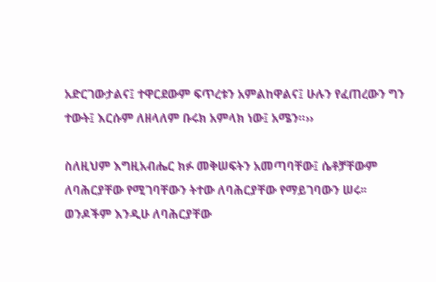አድርገውታልና፤ ተዋርደውም ፍጥረቱን አምልከዋልና፤ ሁሉን የፈጠረውን ግን ተውት፤ እርሱም ለዘላለም ቡሩክ አምላክ ነው፤ አሜን።››

ስለዚህም እግዚአብሔር ክፉ መቅሠፍትን አመጣባቸው፤ ሴቶቻቸውም ለባሕርያቸው የሚገባቸውን ትተው ለባሕርያቸው የማይገባውን ሠሩ፡፡ ወንዶችም እንዲሁ ለባሕርያቸው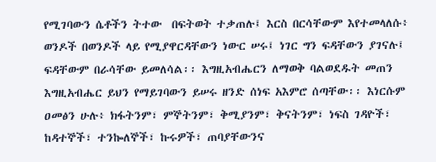የሚገባውን ሴቶችን ትተው  በፍትወት ተቃጠሉ፤ እርስ በርሳቸውም እየተመላለሱ፥ ወንዶች በወንዶች ላይ የሚያዋርዳቸውን ነውር ሠሩ፤ ነገር ግን ፍዳቸውን ያገናሉ፤ ፍዳቸውም በራሳቸው ይመለሳል፡፡ እግዚአብሔርን ለማወቅ ባልወደዱት መጠን እግዚአብሔር ይህን የማይገባውን ይሠሩ ዘንድ ሰነፍ አእምሮ ሰጣቸው፡፡ እነርሱም ዐመፅን ሁሉ፥ ክፋትንም፣ ምኞትንም፣ ቅሚያንም፣ ቅናትንም፣ ነፍስ ገዳዮች፣ ከዳተኞች፣ ተንኰለኞች፣ ኩሩዎች፣ ጠባያቸውንና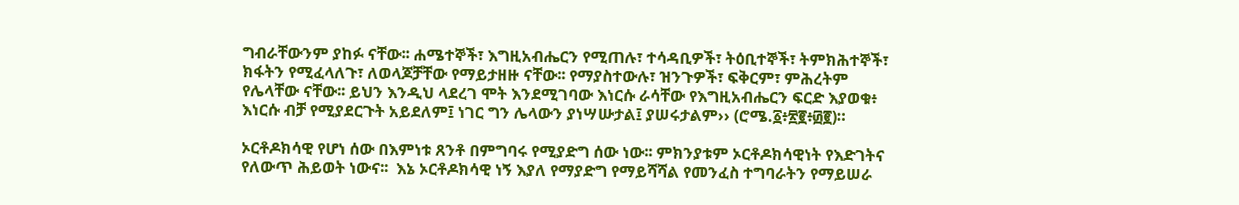ግብራቸውንም ያከፉ ናቸው፡፡ ሐሜተኞች፣ እግዚአብሔርን የሚጠሉ፣ ተሳዳቢዎች፣ ትዕቢተኞች፣ ትምክሕተኞች፣ ክፋትን የሚፈላለጉ፣ ለወላጆቻቸው የማይታዘዙ ናቸው፡፡ የማያስተውሉ፣ ዝንጉዎች፣ ፍቅርም፣ ምሕረትም የሌላቸው ናቸው፡፡ ይህን እንዲህ ላደረገ ሞት እንደሚገባው እነርሱ ራሳቸው የእግዚአብሔርን ፍርድ እያወቁ፥ እነርሱ ብቻ የሚያደርጉት አይደለም፤ ነገር ግን ሌላውን ያነሣሡታል፤ ያሠሩታልም›› (ሮሜ.፩፥፳፪፥፴፪)።

ኦርቶዶክሳዊ የሆነ ሰው በእምነቱ ጸንቶ በምግባሩ የሚያድግ ሰው ነው፡፡ ምክንያቱም ኦርቶዶክሳዊነት የእድገትና የለውጥ ሕይወት ነውና፡፡  እኔ ኦርቶዶክሳዊ ነኝ እያለ የማያድግ የማይሻሻል የመንፈስ ተግባራትን የማይሠራ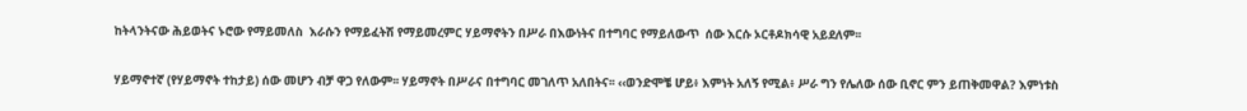ከትላንትናው ሕይወትና ኑሮው የማይመለስ  እራሱን የማይፈትሽ የማይመረምር ሃይማኖትን በሥራ በእውነትና በተግባር የማይለውጥ  ሰው እርሱ ኦርቶዶክሳዊ አይደለም፡፡

ሃይማኖተኛ (የሃይማኖት ተከታይ) ሰው መሆን ብቻ ዋጋ የለውም፡፡ ሃይማኖት በሥራና በተግባር መገለጥ አለበትና፡፡ ‹‹ወንድሞቼ ሆይ፥ እምነት አለኝ የሚል፥ ሥራ ግን የሌለው ሰው ቢኖር ምን ይጠቅመዋል? እምነቱስ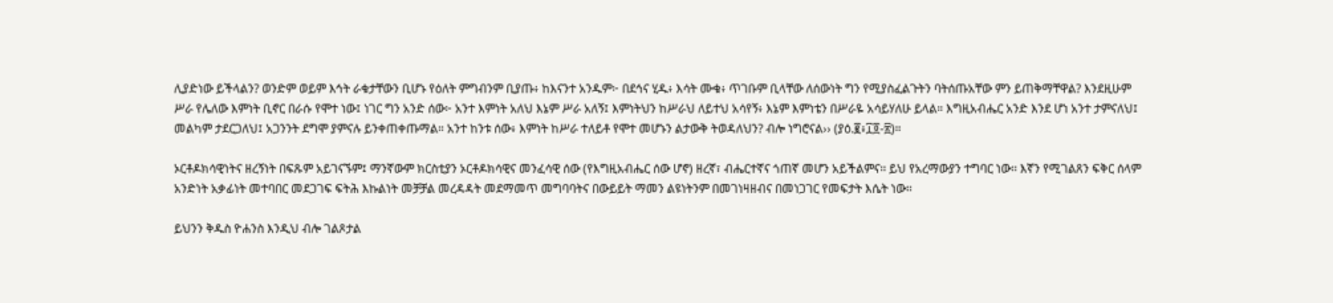ሊያድነው ይችላልን? ወንድም ወይም እኅት ራቁታቸውን ቢሆኑ የዕለት ምግብንም ቢያጡ፥ ከእናንተ አንዱም፦ በደኅና ሂዱ፥ እሳት ሙቁ፥ ጥገቡም ቢላቸው ለሰውነት ግን የሚያስፈልጉትን ባትሰጡአቸው ምን ይጠቅማቸዋል? እንደዚሁም ሥራ የሌለው እምነት ቢኖር በራሱ የሞተ ነው፤ ነገር ግን አንድ ሰው፦ አንተ እምነት አለህ እኔም ሥራ አለኝ፤ እምነትህን ከሥራህ ለይተህ አሳየኝ፥ እኔም እምነቴን በሥራዬ አሳይሃለሁ ይላል። እግዚአብሔር አንድ እንደ ሆነ አንተ ታምናለህ፤ መልካም ታደርጋለህ፤ አጋንንት ደግሞ ያምናሉ ይንቀጠቀጡማል። አንተ ከንቱ ሰው፥ እምነት ከሥራ ተለይቶ የሞተ መሆኑን ልታውቅ ትወዳለህን? ብሎ ነግሮናል›› (ያዕ.፪፥፲፬-፳)።

ኦርቶዶክሳዊነትና ዘረኝነት በፍጹም አይገናኙም፤ ማንኛውም ክርስቲያን ኦርቶዶክሳዊና መንፈሳዊ ሰው (የእግዚአብሔር ሰው ሆኖ) ዘረኛ፣ ብሔርተኛና ጎጠኛ መሆን አይችልምና፡፡ ይህ የአረማውያን ተግባር ነው፡፡ እኛን የሚገልጸን ፍቅር ሰላም አንድነት አቃፊነት መተባበር መደጋገፍ ፍትሕ እኩልነት መቻቻል መረዳዳት መደማመጥ መግባባትና በውይይት ማመን ልዩነትንም በመገነዛዘብና በመነጋገር የመፍታት እሴት ነው፡፡

ይህንን ቅዱስ ዮሐንስ እንዲህ ብሎ ገልጾታል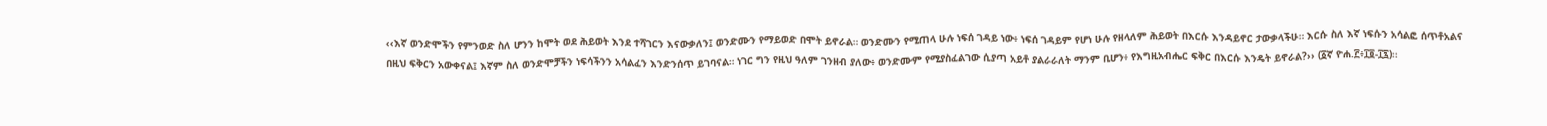‹‹እኛ ወንድሞችን የምንወድ ስለ ሆንን ከሞት ወደ ሕይወት እንደ ተሻገርን እናውቃለን፤ ወንድሙን የማይወድ በሞት ይኖራል። ወንድሙን የሚጠላ ሁሉ ነፍሰ ገዳይ ነው፥ ነፍሰ ገዳይም የሆነ ሁሉ የዘላለም ሕይወት በእርሱ እንዳይኖር ታውቃላችሁ። እርሱ ስለ እኛ ነፍሱን አሳልፎ ሰጥቶአልና በዚህ ፍቅርን አውቀናል፤ እኛም ስለ ወንድሞቻችን ነፍሳችንን አሳልፈን እንድንሰጥ ይገባናል። ነገር ግን የዚህ ዓለም ገንዘብ ያለው፥ ወንድሙም የሚያስፈልገው ሲያጣ አይቶ ያልራራለት ማንም ቢሆን፥ የእግዚአብሔር ፍቅር በእርሱ እንዴት ይኖራል?›› (፩ኛ ዮሐ.፫፥፲፬-፲፯)፡፡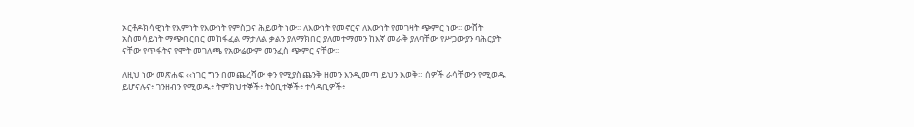ኦርቶዶክሳዊነት የእምነት የእውነት የምስጋና ሕይወት ነው፡፡ ለእውነት የመኖርና ለእውነት የመገዛት ጭምር ነው፡፡ ውሸት አስመሳይነት ማጭበርበር መከፋፈል ማታለል ቃልን ያለማክበር ያለመተማመን ከእኛ መራቅ ያለባቸው የሥጋውያን ባሕርያት ናቸው የጥፋትና የሞት መገለጫ የአውሬውም መንፈስ ጭምር ናቸው፡፡

ለዚህ ነው መጽሐፍ ‹‹ነገር ግን በመጨረሻው ቀን የሚያስጨንቅ ዘመን እንዲመጣ ይህን እወቅ። ሰዎች ራሳቸውን የሚወዱ ይሆናሉና፥ ገንዘብን የሚወዱ፥ ትምክህተኞች፥ ትዕቢተኞች፥ ተሳዳቢዎች፥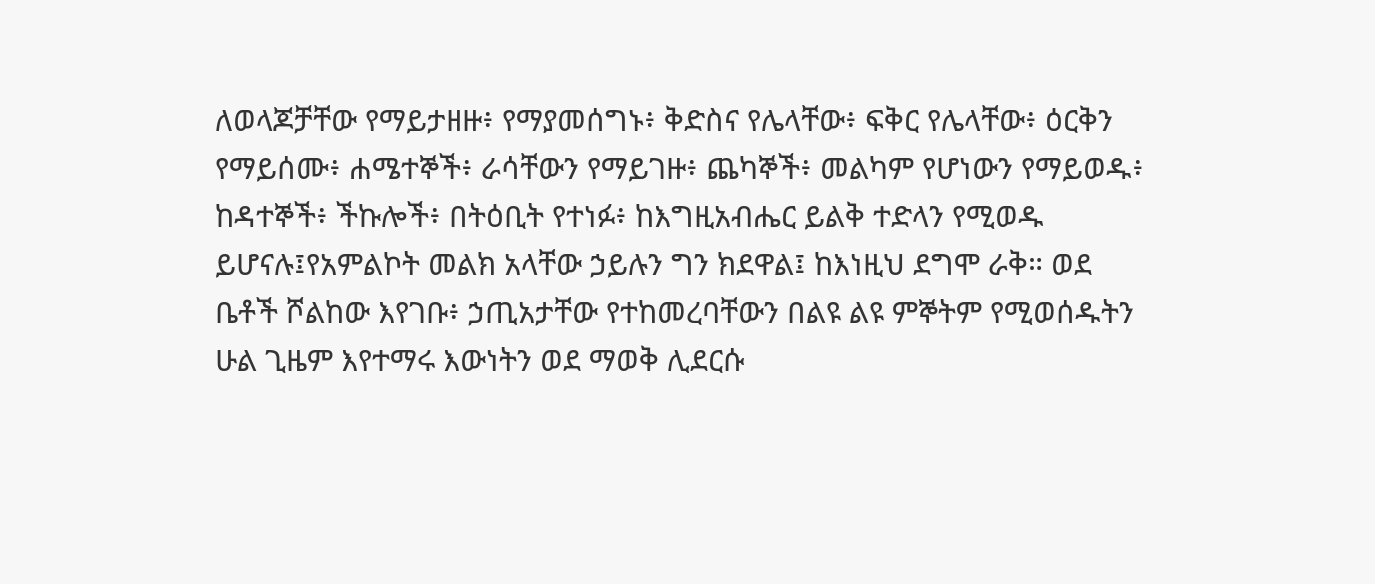ለወላጆቻቸው የማይታዘዙ፥ የማያመሰግኑ፥ ቅድስና የሌላቸው፥ ፍቅር የሌላቸው፥ ዕርቅን የማይሰሙ፥ ሐሜተኞች፥ ራሳቸውን የማይገዙ፥ ጨካኞች፥ መልካም የሆነውን የማይወዱ፥ ከዳተኞች፥ ችኩሎች፥ በትዕቢት የተነፉ፥ ከእግዚአብሔር ይልቅ ተድላን የሚወዱ ይሆናሉ፤የአምልኮት መልክ አላቸው ኃይሉን ግን ክደዋል፤ ከእነዚህ ደግሞ ራቅ። ወደ ቤቶች ሾልከው እየገቡ፥ ኃጢአታቸው የተከመረባቸውን በልዩ ልዩ ምኞትም የሚወሰዱትን ሁል ጊዜም እየተማሩ እውነትን ወደ ማወቅ ሊደርሱ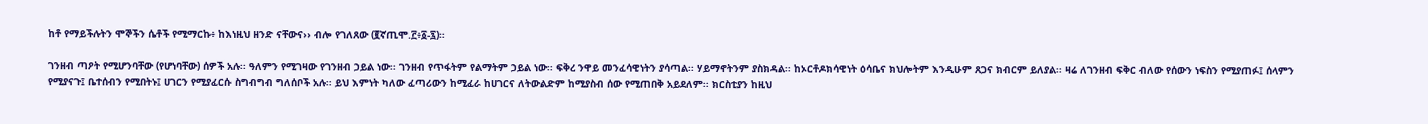ከቶ የማይችሉትን ሞኞችን ሴቶች የሚማርኩ፥ ከእነዚህ ዘንድ ናቸውና›› ብሎ የገለጸው (፪ኛጢሞ.፫፥፩-፯)።

ገንዘብ ጣዖት የሚሆንባቸው (የሆነባቸው) ሰዎች አሉ፡፡ ዓለምን የሚገዛው የገንዘብ ኃይል ነው፡፡ ገንዘብ የጥፋትም የልማትም ኃይል ነው፡፡ ፍቅረ ንዋይ መንፈሳዊነትን ያሳጣል፡፡ ሃይማኖትንም ያስክዳል፡፡ ከኦርቶዶክሳዊነት ዕሳቤና ክህሎትም እንዲሁም ጸጋና ክብርም ይለያል፡፡ ዛሬ ለገንዘብ ፍቅር ብለው የሰውን ነፍስን የሚያጠፉ፤ ሰላምን የሚያናጉ፤ ቤተሰብን የሚበትኑ፤ ሀገርን የሚያፈርሱ ስግብግብ ግለሰቦች አሉ፡፡ ይህ እምነት ካለው ፈጣሪውን ከሚፈራ ከሀገርና ለትውልድም ከሚያስብ ሰው የሚጠበቅ አይደለም፡፡ ክርስቲያን ከዚህ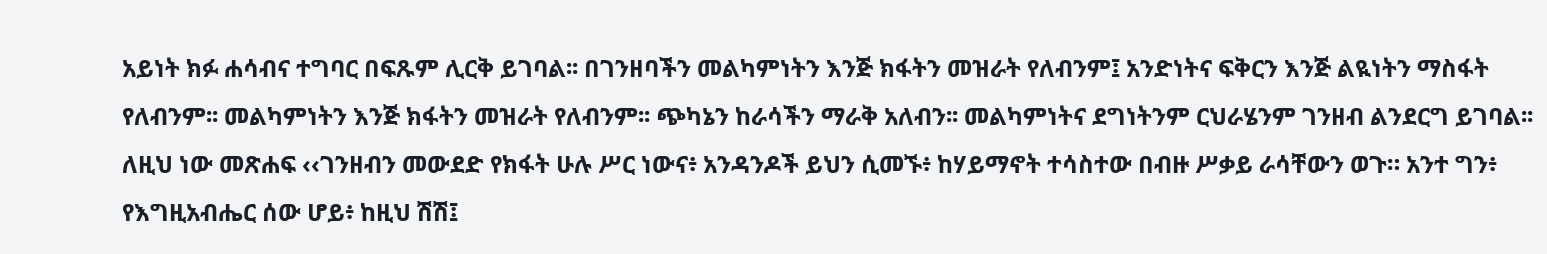አይነት ክፉ ሐሳብና ተግባር በፍጹም ሊርቅ ይገባል፡፡ በገንዘባችን መልካምነትን እንጅ ክፋትን መዝራት የለብንም፤ አንድነትና ፍቅርን እንጅ ልዪነትን ማስፋት የለብንም፡፡ መልካምነትን እንጅ ክፋትን መዝራት የለብንም፡፡ ጭካኔን ከራሳችን ማራቅ አለብን፡፡ መልካምነትና ደግነትንም ርህራሄንም ገንዘብ ልንደርግ ይገባል፡፡ ለዚህ ነው መጽሐፍ ‹‹ገንዘብን መውደድ የክፋት ሁሉ ሥር ነውና፥ አንዳንዶች ይህን ሲመኙ፥ ከሃይማኖት ተሳስተው በብዙ ሥቃይ ራሳቸውን ወጉ። አንተ ግን፥ የእግዚአብሔር ሰው ሆይ፥ ከዚህ ሽሽ፤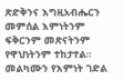ጽድቅንና እግዚአብሔርን መምሰል እምነትንም ፍቅርንም መጽናትንም የዋህነትንም ተከታተል። መልካሙን የእምነት ገድል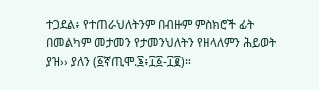ተጋደል፥ የተጠራህለትንም በብዙም ምስክሮች ፊት በመልካም መታመን የታመንህለትን የዘላለምን ሕይወት ያዝ›› ያለን (፩ኛጢሞ.፮፥፲፩-፲፪)።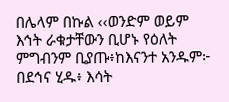በሌላም በኩል ‹‹ወንድም ወይም እኅት ራቁታቸውን ቢሆኑ የዕለት ምግብንም ቢያጡ፥ከእናንተ አንዱም፦ በደኅና ሂዱ፥ እሳት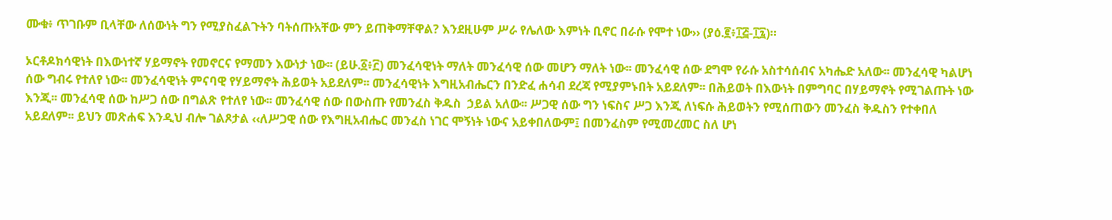ሙቁ፥ ጥገቡም ቢላቸው ለሰውነት ግን የሚያስፈልጉትን ባትሰጡአቸው ምን ይጠቅማቸዋል? እንደዚሁም ሥራ የሌለው እምነት ቢኖር በራሱ የሞተ ነው›› (ያዕ.፪፥፲፭-፲፯)።

ኦርቶዶክሳዊነት በእውነተኛ ሃይማኖት የመኖርና የማመን እውነታ ነው፡፡ (ይሁ.፩፥፫) መንፈሳዊነት ማለት መንፈሳዊ ሰው መሆን ማለት ነው፡፡ መንፈሳዊ ሰው ደግሞ የራሱ አስተሳሰብና አካሔድ አለው፡፡ መንፈሳዊ ካልሆነ ሰው ግብሩ የተለየ ነው፡፡ መንፈሳዊነት ምናባዊ የሃይማኖት ሕይወት አይደለም፡፡ መንፈሳዊነት እግዚአብሔርን በንድፈ ሐሳብ ደረጃ የሚያምኑበት አይደለም፡፡ በሕይወት በእውነት በምግባር በሃይማኖት የሚገልጡት ነው እንጂ፡፡ መንፈሳዊ ሰው ከሥጋ ሰው በግልጽ የተለየ ነው፡፡ መንፈሳዊ ሰው በውስጡ የመንፈስ ቅዱስ  ኃይል አለው፡፡ ሥጋዊ ሰው ግን ነፍስና ሥጋ እንጂ ለነፍሱ ሕይወትን የሚሰጠውን መንፈስ ቅዱስን የተቀበለ አይደለም፡፡ ይህን መጽሐፍ እንዲህ ብሎ ገልጾታል ‹‹ለሥጋዊ ሰው የእግዚአብሔር መንፈስ ነገር ሞኝነት ነውና አይቀበለውም፤ በመንፈስም የሚመረመር ስለ ሆነ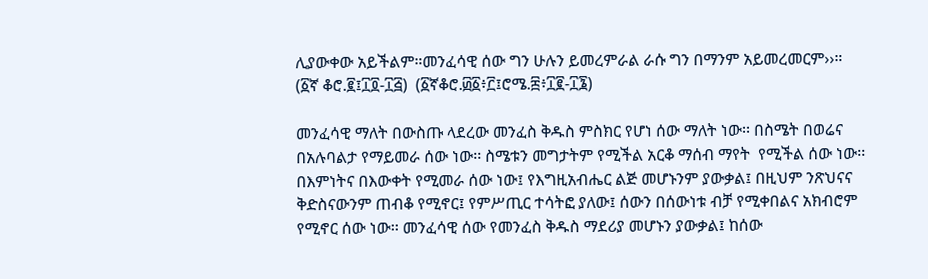ሊያውቀው አይችልም።መንፈሳዊ ሰው ግን ሁሉን ይመረምራል ራሱ ግን በማንም አይመረመርም››። (፩ኛ ቆሮ.፪፤፲፬-፲፭)  (፩ኛቆሮ.፴፩፥፫፤ሮሜ.፰፥፲፪-፲፮)

መንፈሳዊ ማለት በውስጡ ላደረው መንፈስ ቅዱስ ምስክር የሆነ ሰው ማለት ነው፡፡ በስሜት በወሬና በአሉባልታ የማይመራ ሰው ነው፡፡ ስሜቱን መግታትም የሚችል አርቆ ማሰብ ማየት  የሚችል ሰው ነው፡፡ በእምነትና በእውቀት የሚመራ ሰው ነው፤ የእግዚአብሔር ልጅ መሆኑንም ያውቃል፤ በዚህም ንጽህናና ቅድስናውንም ጠብቆ የሚኖር፤ የምሥጢር ተሳትፎ ያለው፤ ሰውን በሰውነቱ ብቻ የሚቀበልና አክብሮም የሚኖር ሰው ነው፡፡ መንፈሳዊ ሰው የመንፈስ ቅዱስ ማደሪያ መሆኑን ያውቃል፤ ከሰው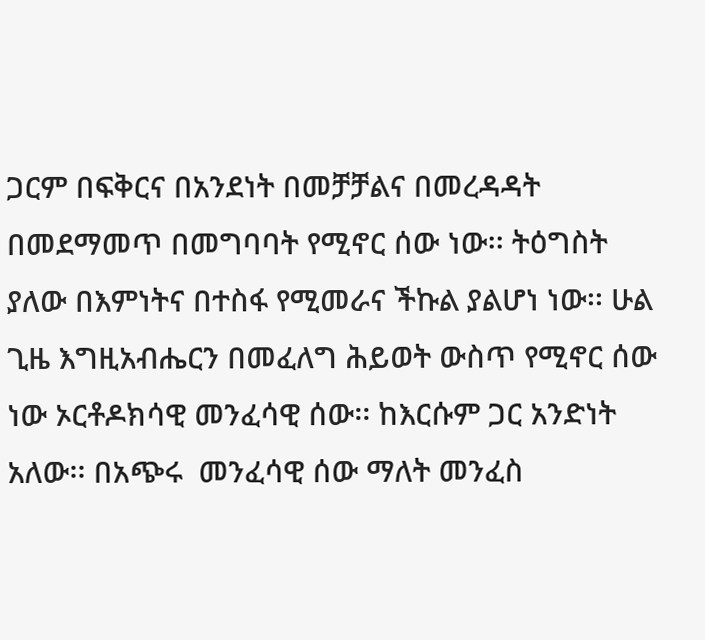ጋርም በፍቅርና በአንደነት በመቻቻልና በመረዳዳት በመደማመጥ በመግባባት የሚኖር ሰው ነው፡፡ ትዕግስት ያለው በእምነትና በተስፋ የሚመራና ችኩል ያልሆነ ነው፡፡ ሁል ጊዜ እግዚአብሔርን በመፈለግ ሕይወት ውስጥ የሚኖር ሰው ነው ኦርቶዶክሳዊ መንፈሳዊ ሰው፡፡ ከእርሱም ጋር አንድነት አለው፡፡ በአጭሩ  መንፈሳዊ ሰው ማለት መንፈስ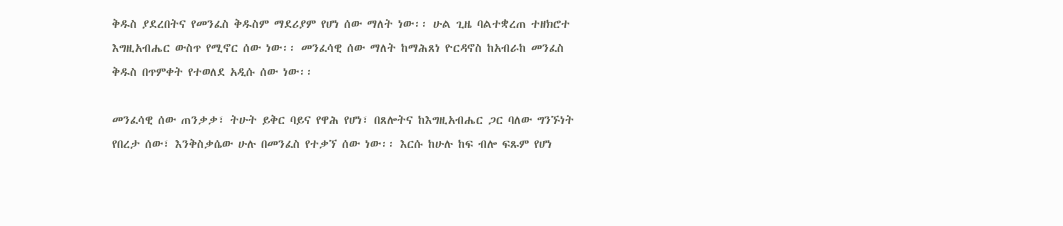ቅዱስ ያደረበትና የመንፈስ ቅዱስም ማደሪያም የሆነ ሰው ማለት ነው፡፡ ሁል ጊዜ ባልተቋረጠ ተዘክሮተ እግዚአብሔር ውስጥ የሚኖር ሰው ነው፡፡ መንፈሳዊ ሰው ማለት ከማሕጸነ ዮርዳኖስ ከአብራከ መንፈስ ቅዱስ በጥምቀት የተወለደ አዲሱ ሰው ነው፡፡

መንፈሳዊ ሰው ጠንቃቃ፣ ትሁት ይቅር ባይና የዋሕ የሆነ፣ በጸሎትና ከእግዚአብሔር ጋር ባለው ግንኙነት የበረታ ሰው፣ እንቅስቃሴው ሁሉ በመንፈስ የተቃኘ ሰው ነው፡፡ እርሱ ከሁሉ ከፍ ብሎ ፍጹም የሆነ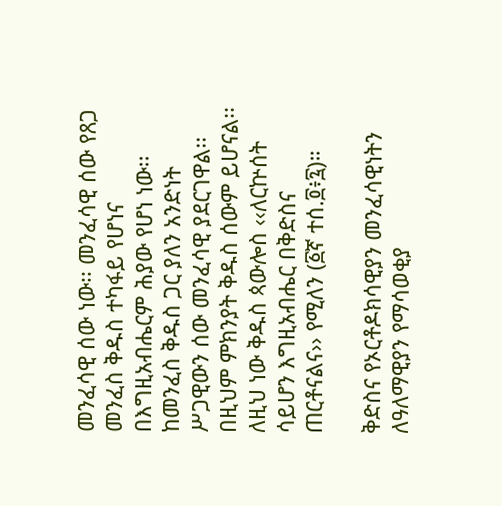መንፈሳዊ ሰው ነው፡፡ መንፈሳዊ ሰው የጸጋ መንፈስ ቅዱስ ተካፋይ የሆነና በእግዚአብሔርም ሕያው የሆነ ነው፡፡ ከመንፈስ ቅዱስ ጋር ያለን አንድነት ሥጋዊውን ሰው መንፈሳዊ ያደርገዋል፡፡ በዚህም ምክንያት ቅዱስ ሰውም ይሆናል፡፡ ለዚህ ነው ቅዱስ ጳውሎስ ‹‹ለርኵሰት ሳይሆን እግዚአብሔር በቅድስና ጠርቶናልና›› የሚለን (፩ኛ ተሰ.፬፥፯)።

ቅድስና የኦርቶዶክሳዊያን መንፈሳዊነትን ለዓለማዊያን የማሳወቂያ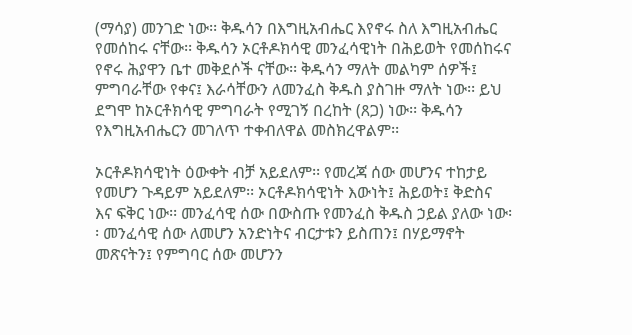(ማሳያ) መንገድ ነው፡፡ ቅዱሳን በእግዚአብሔር እየኖሩ ስለ እግዚአብሔር የመሰከሩ ናቸው፡፡ ቅዱሳን ኦርቶዶክሳዊ መንፈሳዊነት በሕይወት የመሰከሩና የኖሩ ሕያዋን ቤተ መቅደሶች ናቸው፡፡ ቅዱሳን ማለት መልካም ሰዎች፤ ምግባራቸው የቀና፤ እራሳቸውን ለመንፈስ ቅዱስ ያስገዙ ማለት ነው፡፡ ይህ ደግሞ ከኦርቶክሳዊ ምግባራት የሚገኝ በረከት (ጸጋ) ነው፡፡ ቅዱሳን የእግዚአብሔርን መገለጥ ተቀብለዋል መስክረዋልም፡፡

ኦርቶዶክሳዊነት ዕውቀት ብቻ አይደለም፡፡ የመረጃ ሰው መሆንና ተከታይ የመሆን ጉዳይም አይደለም፡፡ ኦርቶዶክሳዊነት እውነት፤ ሕይወት፤ ቅድስና እና ፍቅር ነው፡፡ መንፈሳዊ ሰው በውስጡ የመንፈስ ቅዱስ ኃይል ያለው ነው፡፡ መንፈሳዊ ሰው ለመሆን አንድነትና ብርታቱን ይስጠን፤ በሃይማኖት መጽናትን፤ የምግባር ሰው መሆንን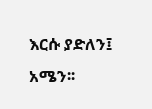እርሱ ያድለን፤ አሜን፡፡